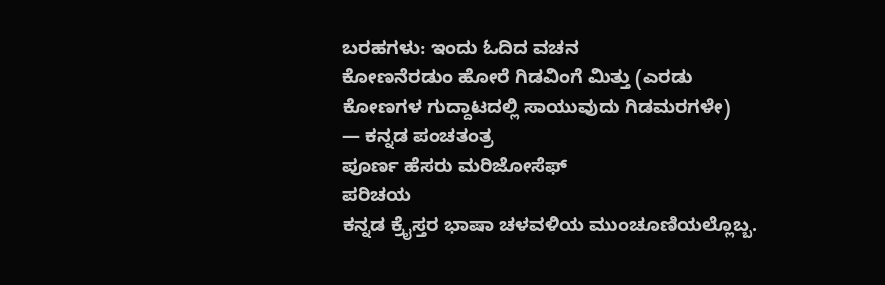ಬರಹಗಳು: ಇಂದು ಓದಿದ ವಚನ
ಕೋಣನೆರಡುಂ ಹೋರೆ ಗಿಡವಿಂಗೆ ಮಿತ್ತು (ಎರಡು ಕೋಣಗಳ ಗುದ್ದಾಟದಲ್ಲಿ ಸಾಯುವುದು ಗಿಡಮರಗಳೇ)
— ಕನ್ನಡ ಪಂಚತಂತ್ರ
ಪೂರ್ಣ ಹೆಸರು ಮರಿಜೋಸೆಫ್
ಪರಿಚಯ
ಕನ್ನಡ ಕ್ರೈಸ್ತರ ಭಾಷಾ ಚಳವಳಿಯ ಮುಂಚೂಣಿಯಲ್ಲೊಬ್ಬ.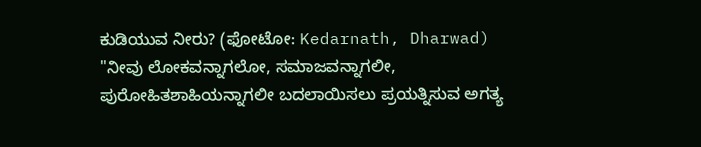ಕುಡಿಯುವ ನೀರು? (ಫೋಟೋ: Kedarnath, Dharwad)
"ನೀವು ಲೋಕವನ್ನಾಗಲೋ, ಸಮಾಜವನ್ನಾಗಲೀ, ಪುರೋಹಿತಶಾಹಿಯನ್ನಾಗಲೀ ಬದಲಾಯಿಸಲು ಪ್ರಯತ್ನಿಸುವ ಅಗತ್ಯ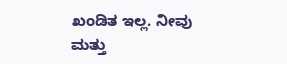ಖಂಡಿತ ಇಲ್ಲ. ನೀವು ಮತ್ತು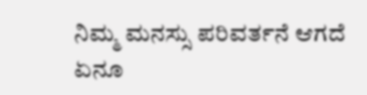ನಿಮ್ಮ ಮನಸ್ಸು ಪರಿವರ್ತನೆ ಆಗದೆ ಏನೂ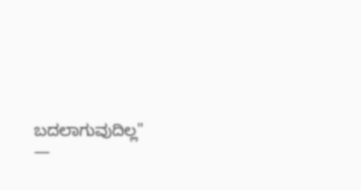ಬದಲಾಗುವುದಿಲ್ಲ"
—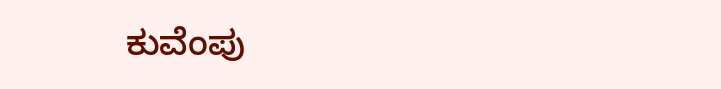ಕುವೆಂಪು